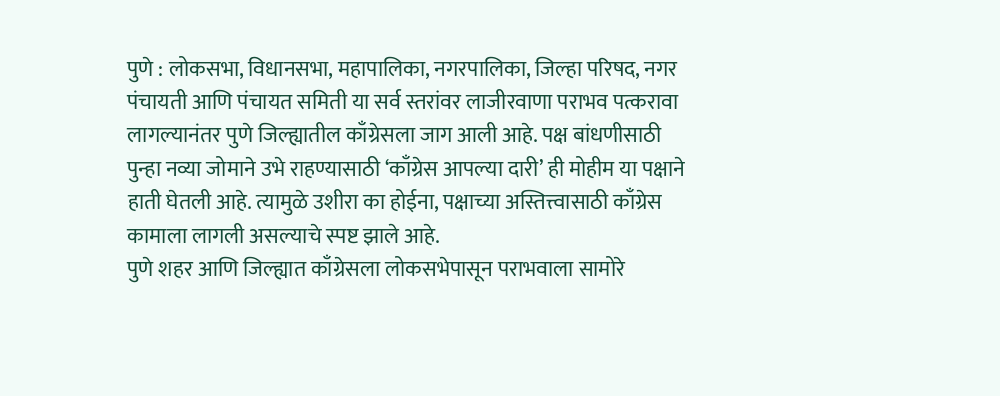पुणे : लोकसभा, विधानसभा, महापालिका, नगरपालिका, जिल्हा परिषद, नगर पंचायती आणि पंचायत समिती या सर्व स्तरांवर लाजीरवाणा पराभव पत्करावा लागल्यानंतर पुणे जिल्ह्यातील काँग्रेसला जाग आली आहे. पक्ष बांधणीसाठी पुन्हा नव्या जोमाने उभे राहण्यासाठी ‘काँग्रेस आपल्या दारी’ ही मोहीम या पक्षाने हाती घेतली आहे. त्यामुळे उशीरा का होईना, पक्षाच्या अस्तित्त्वासाठी काँग्रेस कामाला लागली असल्याचे स्पष्ट झाले आहे.
पुणे शहर आणि जिल्ह्यात काँग्रेसला लोकसभेपासून पराभवाला सामोरे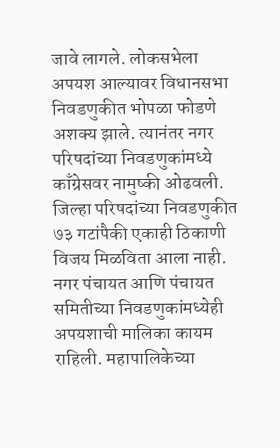जावे लागले. लोकसभेला अपयश आल्यावर विधानसभा निवडणुकीत भोपळा फोडणे अशक्य झाले. त्यानंतर नगर परिषदांच्या निवडणुकांमध्ये काँग्रेसवर नामुष्की ओढवली. जिल्हा परिषदांच्या निवडणुकीत ७३ गटांपैकी एकाही ठिकाणी विजय मिळविता आला नाही. नगर पंचायत आणि पंचायत समितीच्या निवडणुकांमध्येही अपयशाची मालिका कायम राहिली. महापालिकेच्या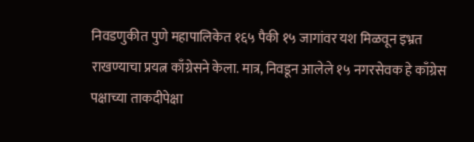निवडणुकीत पुणे महापालिकेत १६५ पैकी १५ जागांवर यश मिळवून इभ्रत राखण्याचा प्रयत्न काँग्रेसने केला. मात्र, निवडून आलेले १५ नगरसेवक हे काँग्रेस पक्षाच्या ताकदीपेक्षा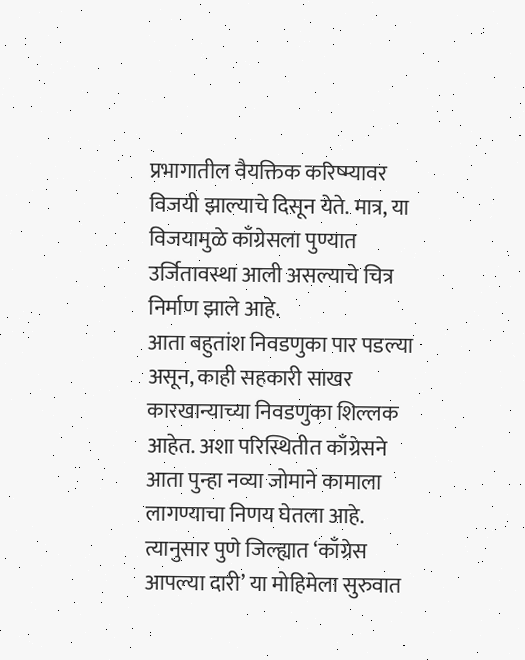प्रभागातील वैयक्तिक करिष्म्यावर विजयी झाल्याचे दिसून येते. मात्र, या विजयामुळे काँग्रेसला पुण्यात उर्जितावस्था आली असल्याचे चित्र निर्माण झाले आहे.
आता बहुतांश निवडणुका पार पडल्या असून, काही सहकारी साखर कारखान्याच्या निवडणुका शिल्लक आहेत. अशा परिस्थितीत काँग्रेसने आता पुन्हा नव्या जोमाने कामाला लागण्याचा निणय घेतला आहे. त्यानुसार पुणे जिल्ह्यात ‘काँग्रेस आपल्या दारी’ या मोहिमेला सुरुवात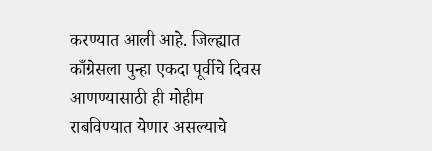करण्यात आली आहे. जिल्ह्यात काँग्रेसला पुन्हा एकदा पूर्वीचे दिवस आणण्यासाठी ही मोहीम राबविण्यात येणार असल्याचे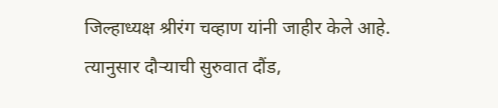जिल्हाध्यक्ष श्रीरंग चव्हाण यांनी जाहीर केले आहे. त्यानुसार दौऱ्याची सुरुवात दौंड,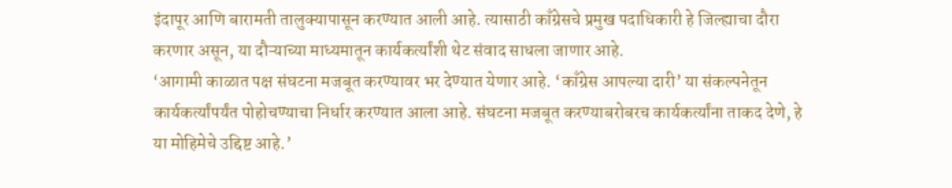इंदापूर आणि बारामती तालुक्यापासून करण्यात आली आहे. त्यासाठी काँग्रेसचे प्रमुख पदाधिकारी हे जिल्ह्याचा दौरा करणार असून, या दौऱ्याच्या माध्यमातून कार्यकर्त्यांशी थेट संवाद साधला जाणार आहे.
‘आगामी काळात पक्ष संघटना मजबूत करण्यावर भर देण्यात येणार आहे. ‘काँग्रेस आपल्या दारी’ या संकल्पनेतून कार्यकर्त्यांपर्यंत पोहोचण्याचा निर्धार करण्यात आला आहे. संघटना मजबूत करण्याबरोबरच कार्यकर्त्यांना ताकद देणे, हे या मोहिमेचे उद्दिष्ट आहे.’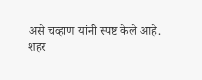असे चव्हाण यांनी स्पष्ट केले आहे.
शहर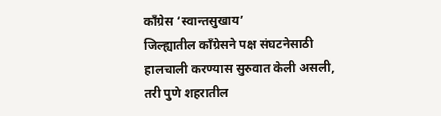काँग्रेस ‘स्वान्तसुखाय’
जिल्ह्यातील काँग्रेसने पक्ष संघटनेसाठी हालचाली करण्यास सुरुवात केली असली, तरी पुणे शहरातील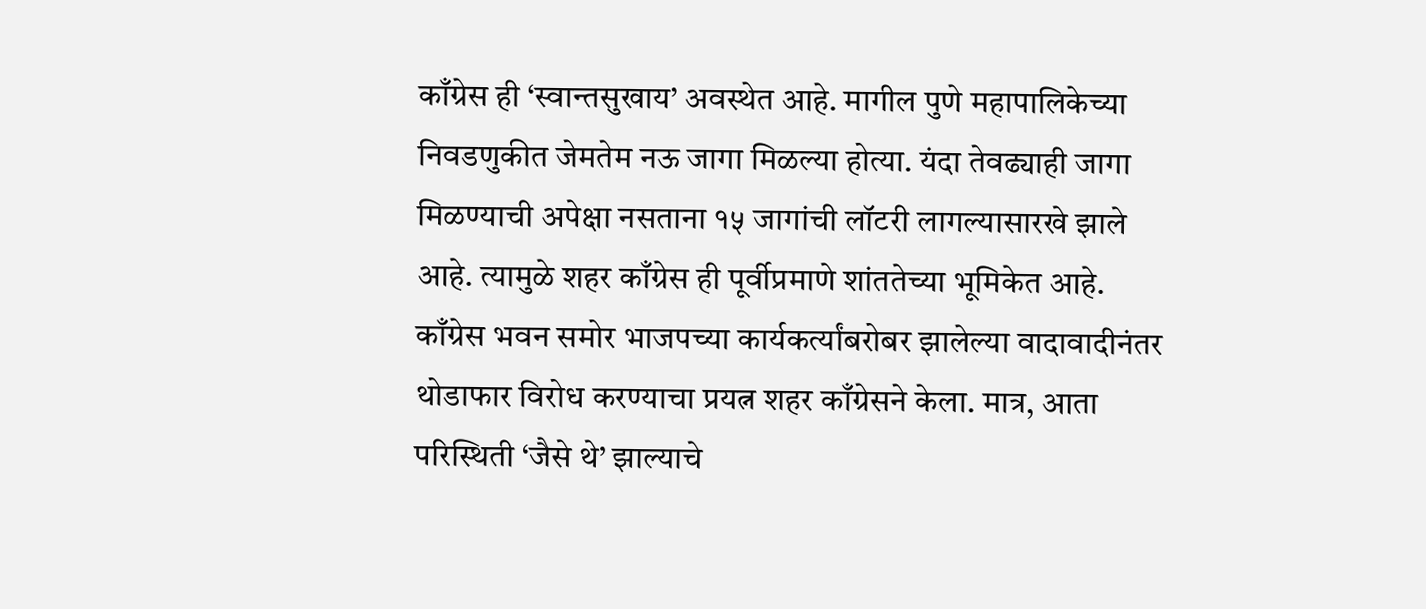काँग्रेस ही ‘स्वान्तसुखाय’ अवस्थेत आहे. मागील पुणे महापालिकेच्या निवडणुकीत जेमतेम नऊ जागा मिळल्या होत्या. यंदा तेवढ्याही जागा मिळण्याची अपेक्षा नसताना १५ जागांची लॉटरी लागल्यासारखे झाले आहे. त्यामुळे शहर काँग्रेस ही पूर्वीप्रमाणे शांततेच्या भूमिकेत आहे. काँग्रेस भवन समोर भाजपच्या कार्यकर्त्यांबरोबर झालेल्या वादावादीनंतर थोडाफार विरोध करण्याचा प्रयत्न शहर काँग्रेसने केला. मात्र, आता परिस्थिती ‘जैसे थे’ झाल्याचे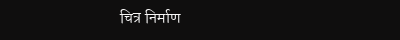चित्र निर्माण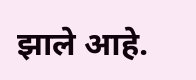झाले आहे.